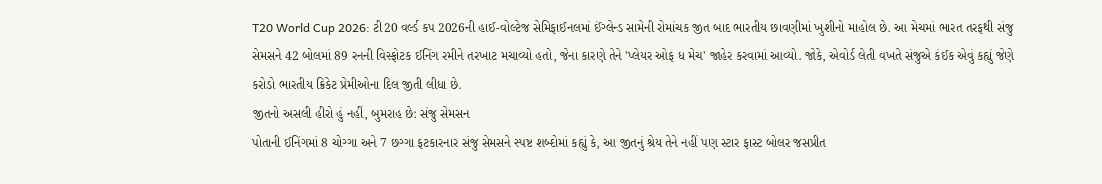T20 World Cup 2026: ટી20 વર્લ્ડ કપ 2026ની હાઈ-વોલ્ટેજ સેમિફાઈનલમાં ઈંગ્લેન્ડ સામેની રોમાંચક જીત બાદ ભારતીય છાવણીમાં ખુશીનો માહોલ છે. આ મેચમાં ભારત તરફથી સંજુ સેમસને 42 બોલમાં 89 રનની વિસ્ફોટક ઈનિંગ રમીને તરખાટ મચાવ્યો હતો, જેના કારણે તેને 'પ્લેયર ઓફ ધ મેચ' જાહેર કરવામાં આવ્યો. જોકે, એવોર્ડ લેતી વખતે સંજુએ કંઈક એવું કહ્યું જેણે કરોડો ભારતીય ક્રિકેટ પ્રેમીઓના દિલ જીતી લીધા છે.
જીતનો અસલી હીરો હું નહીં, બુમરાહ છે: સંજુ સેમસન
પોતાની ઈનિંગમાં 8 ચોગ્ગા અને 7 છગ્ગા ફટકારનાર સંજુ સેમસને સ્પષ્ટ શબ્દોમાં કહ્યું કે, આ જીતનું શ્રેય તેને નહીં પણ સ્ટાર ફાસ્ટ બોલર જસપ્રીત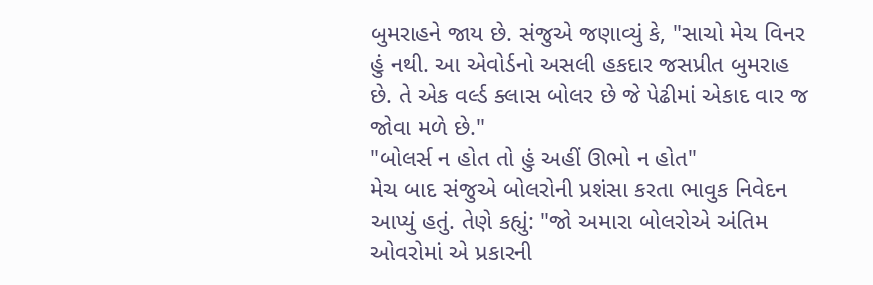બુમરાહને જાય છે. સંજુએ જણાવ્યું કે, "સાચો મેચ વિનર હું નથી. આ એવોર્ડનો અસલી હકદાર જસપ્રીત બુમરાહ છે. તે એક વર્લ્ડ ક્લાસ બોલર છે જે પેઢીમાં એકાદ વાર જ જોવા મળે છે."
"બોલર્સ ન હોત તો હું અહીં ઊભો ન હોત"
મેચ બાદ સંજુએ બોલરોની પ્રશંસા કરતા ભાવુક નિવેદન આપ્યું હતું. તેણે કહ્યું: "જો અમારા બોલરોએ અંતિમ ઓવરોમાં એ પ્રકારની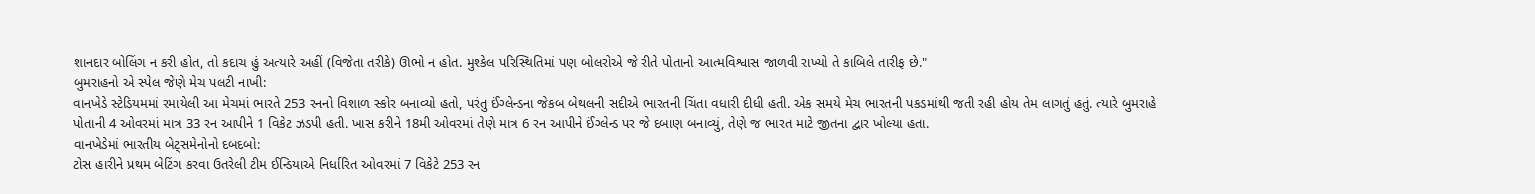શાનદાર બોલિંગ ન કરી હોત, તો કદાચ હું અત્યારે અહીં (વિજેતા તરીકે) ઊભો ન હોત. મુશ્કેલ પરિસ્થિતિમાં પણ બોલરોએ જે રીતે પોતાનો આત્મવિશ્વાસ જાળવી રાખ્યો તે કાબિલે તારીફ છે."
બુમરાહનો એ સ્પેલ જેણે મેચ પલટી નાખી:
વાનખેડે સ્ટેડિયમમાં રમાયેલી આ મેચમાં ભારતે 253 રનનો વિશાળ સ્કોર બનાવ્યો હતો, પરંતુ ઈંગ્લેન્ડના જેકબ બેથલની સદીએ ભારતની ચિંતા વધારી દીધી હતી. એક સમયે મેચ ભારતની પકડમાંથી જતી રહી હોય તેમ લાગતું હતું. ત્યારે બુમરાહે પોતાની 4 ઓવરમાં માત્ર 33 રન આપીને 1 વિકેટ ઝડપી હતી. ખાસ કરીને 18મી ઓવરમાં તેણે માત્ર 6 રન આપીને ઈંગ્લેન્ડ પર જે દબાણ બનાવ્યું, તેણે જ ભારત માટે જીતના દ્વાર ખોલ્યા હતા.
વાનખેડેમાં ભારતીય બેટ્સમેનોનો દબદબો:
ટોસ હારીને પ્રથમ બેટિંગ કરવા ઉતરેલી ટીમ ઈન્ડિયાએ નિર્ધારિત ઓવરમાં 7 વિકેટે 253 રન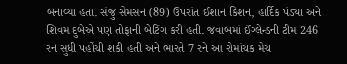બનાવ્યા હતા. સંજુ સેમસન (89) ઉપરાંત ઈશાન કિશન, હાર્દિક પંડ્યા અને શિવમ દુબેએ પણ તોફાની બેટિંગ કરી હતી. જવાબમાં ઈંગ્લેન્ડની ટીમ 246 રન સુધી પહોંચી શકી હતી અને ભારતે 7 રને આ રોમાંચક મેચ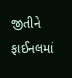જીતીને ફાઈનલમાં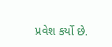પ્રવેશ કર્યો છે.